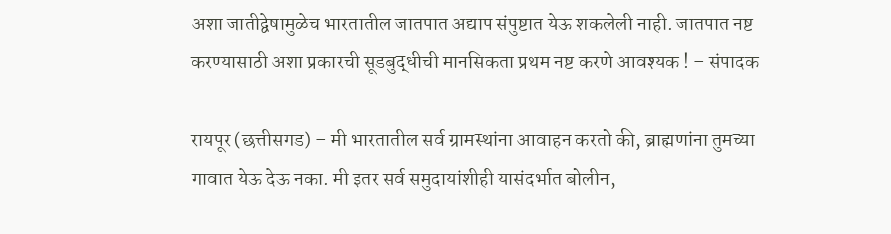अशा जातीद्वेषामुळेच भारतातील जातपात अद्याप संपुष्टात येऊ शकलेली नाही. जातपात नष्ट करण्यासाठी अशा प्रकारची सूडबुद्धीची मानसिकता प्रथम नष्ट करणे आवश्यक ! – संपादक

रायपूर (छत्तीसगड) – मी भारतातील सर्व ग्रामस्थांना आवाहन करतो की, ब्राह्मणांना तुमच्या गावात येऊ देऊ नका. मी इतर सर्व समुदायांशीही यासंदर्भात बोलीन,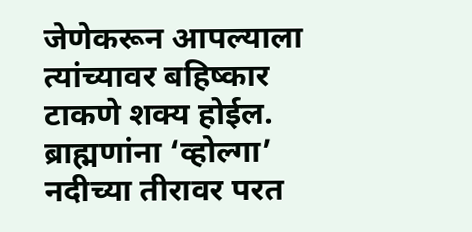जेणेकरून आपल्याला त्यांच्यावर बहिष्कार टाकणे शक्य होईल. ब्राह्मणांना ‘व्होल्गा’ नदीच्या तीरावर परत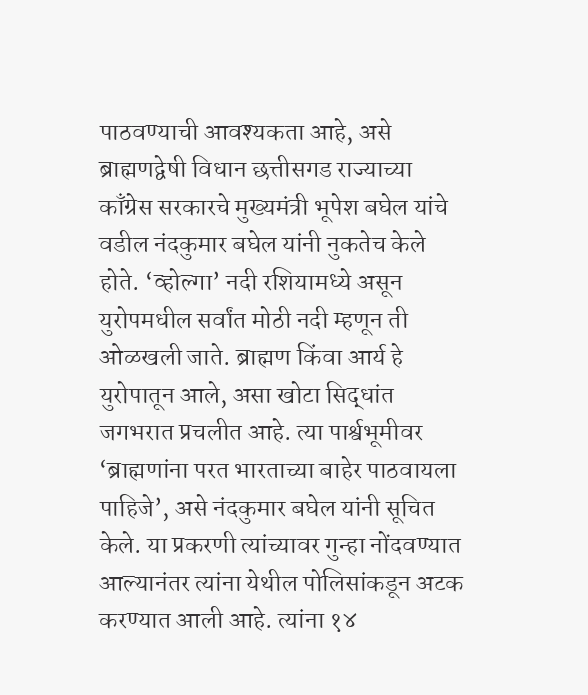पाठवण्याची आवश्यकता आहे, असे ब्राह्मणद्वेषी विधान छत्तीसगड राज्याच्या काँग्रेस सरकारचे मुख्यमंत्री भूपेश बघेल यांचे वडील नंदकुमार बघेल यांनी नुकतेच केले होते. ‘व्होल्गा’ नदी रशियामध्ये असून युरोपमधील सर्वांत मोठी नदी म्हणून ती ओळखली जाते. ब्राह्मण किंवा आर्य हे युरोपातून आले, असा खोटा सिद्धांत जगभरात प्रचलीत आहे. त्या पार्श्वभूमीवर ‘ब्राह्मणांना परत भारताच्या बाहेर पाठवायला पाहिजे’, असे नंदकुमार बघेल यांनी सूचित केले. या प्रकरणी त्यांच्यावर गुन्हा नोंदवण्यात आल्यानंतर त्यांना येथील पोलिसांकडून अटक करण्यात आली आहे. त्यांना १४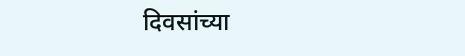दिवसांच्या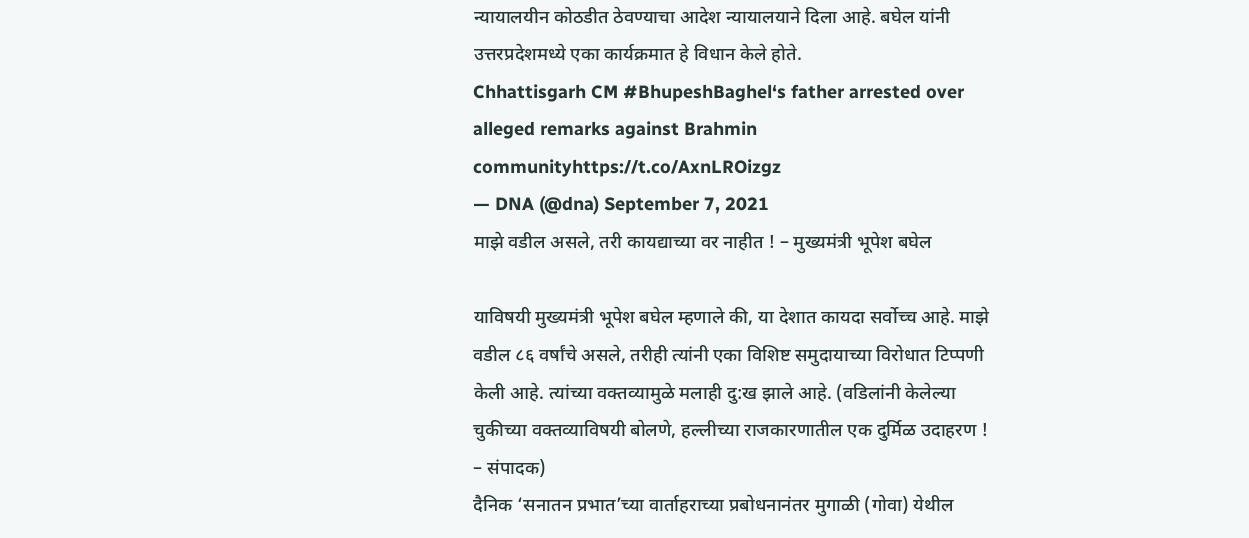न्यायालयीन कोठडीत ठेवण्याचा आदेश न्यायालयाने दिला आहे. बघेल यांनी उत्तरप्रदेशमध्ये एका कार्यक्रमात हे विधान केले होते.
Chhattisgarh CM #BhupeshBaghel‘s father arrested over alleged remarks against Brahmin communityhttps://t.co/AxnLROizgz
— DNA (@dna) September 7, 2021
माझे वडील असले, तरी कायद्याच्या वर नाहीत ! – मुख्यमंत्री भूपेश बघेल

याविषयी मुख्यमंत्री भूपेश बघेल म्हणाले की, या देशात कायदा सर्वोच्च आहे. माझे वडील ८६ वर्षांचे असले, तरीही त्यांनी एका विशिष्ट समुदायाच्या विरोधात टिप्पणी केली आहे. त्यांच्या वक्तव्यामुळे मलाही दु:ख झाले आहे. (वडिलांनी केलेल्या चुकीच्या वक्तव्याविषयी बोलणे, हल्लीच्या राजकारणातील एक दुर्मिळ उदाहरण ! – संपादक)
दैनिक ‘सनातन प्रभात’च्या वार्ताहराच्या प्रबोधनानंतर मुगाळी (गोवा) येथील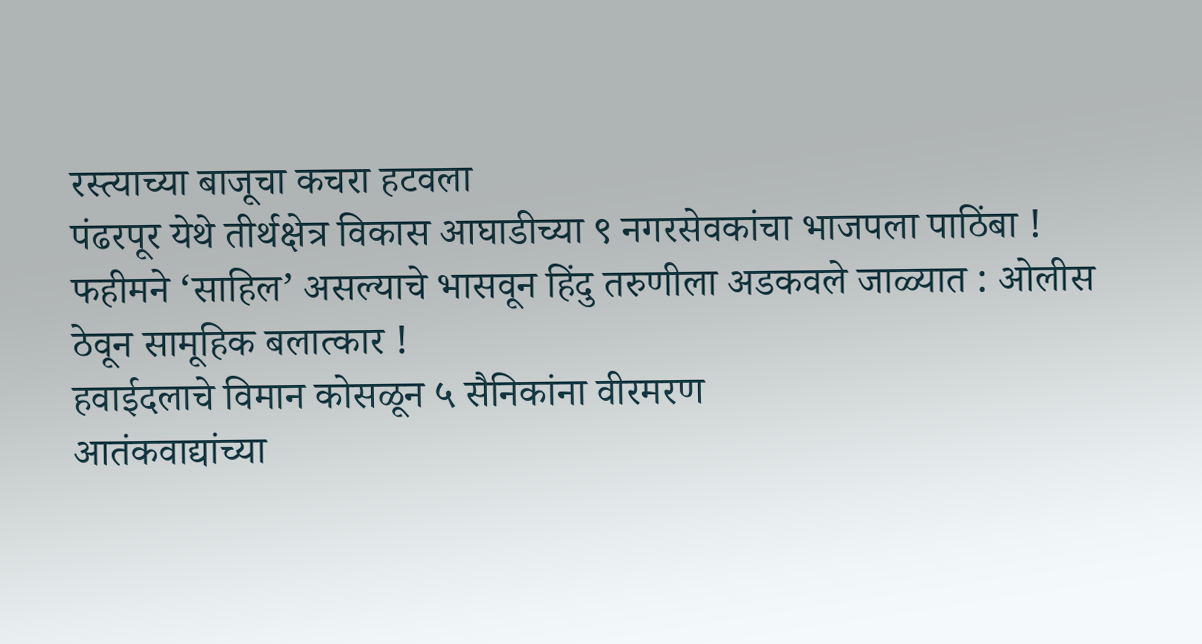रस्त्याच्या बाजूचा कचरा हटवला
पंढरपूर येथे तीर्थक्षेत्र विकास आघाडीच्या ९ नगरसेवकांचा भाजपला पाठिंबा !
फहीमने ‘साहिल’ असल्याचे भासवून हिंदु तरुणीला अडकवले जाळ्यात : ओलीस ठेवून सामूहिक बलात्कार !
हवाईदलाचे विमान कोसळून ५ सैनिकांना वीरमरण
आतंकवाद्यांच्या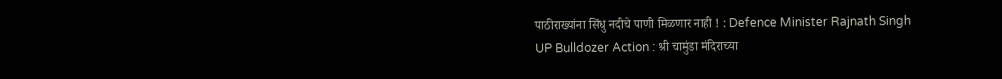पाठीराख्यांना सिंधु नदीचे पाणी मिळणार नाही ! : Defence Minister Rajnath Singh
UP Bulldozer Action : श्री चामुंडा मंदिराच्या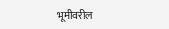भूमीवरील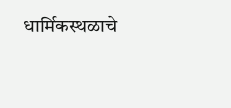धार्मिकस्थळाचे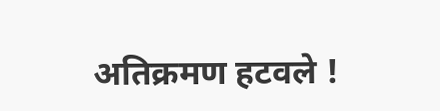अतिक्रमण हटवले !